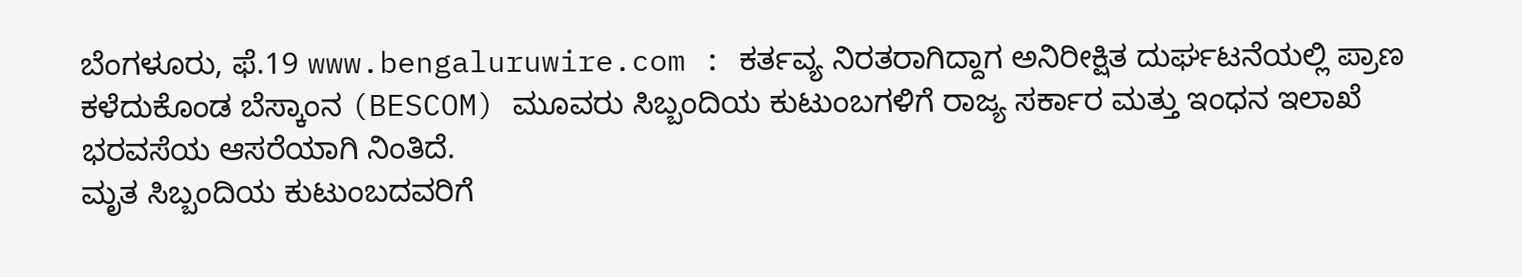ಬೆಂಗಳೂರು, ಫೆ.19 www.bengaluruwire.com : ಕರ್ತವ್ಯ ನಿರತರಾಗಿದ್ದಾಗ ಅನಿರೀಕ್ಷಿತ ದುರ್ಘಟನೆಯಲ್ಲಿ ಪ್ರಾಣ ಕಳೆದುಕೊಂಡ ಬೆಸ್ಕಾಂನ (BESCOM) ಮೂವರು ಸಿಬ್ಬಂದಿಯ ಕುಟುಂಬಗಳಿಗೆ ರಾಜ್ಯ ಸರ್ಕಾರ ಮತ್ತು ಇಂಧನ ಇಲಾಖೆ ಭರವಸೆಯ ಆಸರೆಯಾಗಿ ನಿಂತಿದೆ.
ಮೃತ ಸಿಬ್ಬಂದಿಯ ಕುಟುಂಬದವರಿಗೆ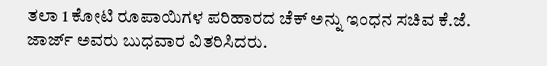ತಲಾ 1 ಕೋಟಿ ರೂಪಾಯಿಗಳ ಪರಿಹಾರದ ಚೆಕ್ ಅನ್ನು ಇಂಧನ ಸಚಿವ ಕೆ.ಜೆ. ಜಾರ್ಜ್ ಅವರು ಬುಧವಾರ ವಿತರಿಸಿದರು.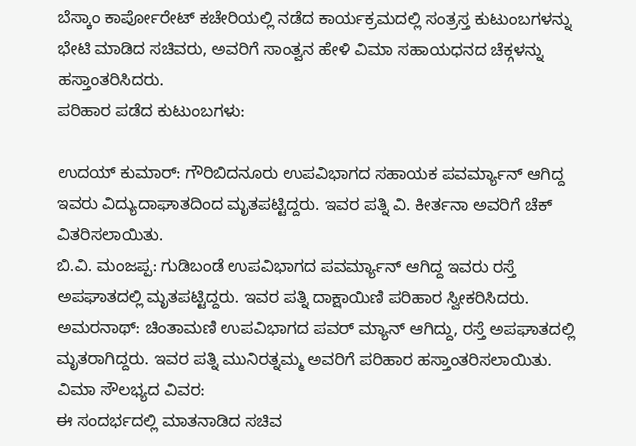ಬೆಸ್ಕಾಂ ಕಾರ್ಪೋರೇಟ್ ಕಚೇರಿಯಲ್ಲಿ ನಡೆದ ಕಾರ್ಯಕ್ರಮದಲ್ಲಿ ಸಂತ್ರಸ್ತ ಕುಟುಂಬಗಳನ್ನು ಭೇಟಿ ಮಾಡಿದ ಸಚಿವರು, ಅವರಿಗೆ ಸಾಂತ್ವನ ಹೇಳಿ ವಿಮಾ ಸಹಾಯಧನದ ಚೆಕ್ಗಳನ್ನು ಹಸ್ತಾಂತರಿಸಿದರು.
ಪರಿಹಾರ ಪಡೆದ ಕುಟುಂಬಗಳು:

ಉದಯ್ ಕುಮಾರ್: ಗೌರಿಬಿದನೂರು ಉಪವಿಭಾಗದ ಸಹಾಯಕ ಪವರ್ಮ್ಯಾನ್ ಆಗಿದ್ದ ಇವರು ವಿದ್ಯುದಾಘಾತದಿಂದ ಮೃತಪಟ್ಟಿದ್ದರು. ಇವರ ಪತ್ನಿ ವಿ. ಕೀರ್ತನಾ ಅವರಿಗೆ ಚೆಕ್ ವಿತರಿಸಲಾಯಿತು.
ಬಿ.ವಿ. ಮಂಜಪ್ಪ: ಗುಡಿಬಂಡೆ ಉಪವಿಭಾಗದ ಪವರ್ಮ್ಯಾನ್ ಆಗಿದ್ದ ಇವರು ರಸ್ತೆ ಅಪಘಾತದಲ್ಲಿ ಮೃತಪಟ್ಟಿದ್ದರು. ಇವರ ಪತ್ನಿ ದಾಕ್ಷಾಯಿಣಿ ಪರಿಹಾರ ಸ್ವೀಕರಿಸಿದರು.
ಅಮರನಾಥ್: ಚಿಂತಾಮಣಿ ಉಪವಿಭಾಗದ ಪವರ್ ಮ್ಯಾನ್ ಆಗಿದ್ದು, ರಸ್ತೆ ಅಪಘಾತದಲ್ಲಿ ಮೃತರಾಗಿದ್ದರು. ಇವರ ಪತ್ನಿ ಮುನಿರತ್ನಮ್ಮ ಅವರಿಗೆ ಪರಿಹಾರ ಹಸ್ತಾಂತರಿಸಲಾಯಿತು.
ವಿಮಾ ಸೌಲಭ್ಯದ ವಿವರ:
ಈ ಸಂದರ್ಭದಲ್ಲಿ ಮಾತನಾಡಿದ ಸಚಿವ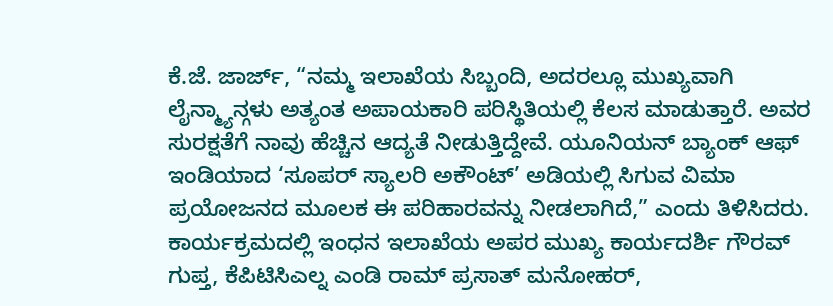ಕೆ.ಜೆ. ಜಾರ್ಜ್, “ನಮ್ಮ ಇಲಾಖೆಯ ಸಿಬ್ಬಂದಿ, ಅದರಲ್ಲೂ ಮುಖ್ಯವಾಗಿ ಲೈನ್ಮ್ಯಾನ್ಗಳು ಅತ್ಯಂತ ಅಪಾಯಕಾರಿ ಪರಿಸ್ಥಿತಿಯಲ್ಲಿ ಕೆಲಸ ಮಾಡುತ್ತಾರೆ. ಅವರ ಸುರಕ್ಷತೆಗೆ ನಾವು ಹೆಚ್ಚಿನ ಆದ್ಯತೆ ನೀಡುತ್ತಿದ್ದೇವೆ. ಯೂನಿಯನ್ ಬ್ಯಾಂಕ್ ಆಫ್ ಇಂಡಿಯಾದ ‘ಸೂಪರ್ ಸ್ಯಾಲರಿ ಅಕೌಂಟ್’ ಅಡಿಯಲ್ಲಿ ಸಿಗುವ ವಿಮಾ ಪ್ರಯೋಜನದ ಮೂಲಕ ಈ ಪರಿಹಾರವನ್ನು ನೀಡಲಾಗಿದೆ,” ಎಂದು ತಿಳಿಸಿದರು.
ಕಾರ್ಯಕ್ರಮದಲ್ಲಿ ಇಂಧನ ಇಲಾಖೆಯ ಅಪರ ಮುಖ್ಯ ಕಾರ್ಯದರ್ಶಿ ಗೌರವ್ ಗುಪ್ತ, ಕೆಪಿಟಿಸಿಎಲ್ನ ಎಂಡಿ ರಾಮ್ ಪ್ರಸಾತ್ ಮನೋಹರ್,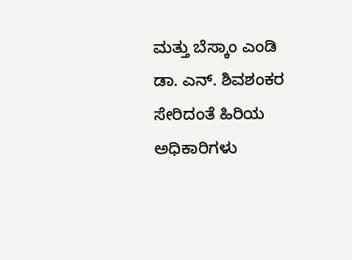ಮತ್ತು ಬೆಸ್ಕಾಂ ಎಂಡಿ ಡಾ. ಎನ್. ಶಿವಶಂಕರ ಸೇರಿದಂತೆ ಹಿರಿಯ ಅಧಿಕಾರಿಗಳು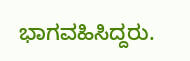ಭಾಗವಹಿಸಿದ್ದರು.